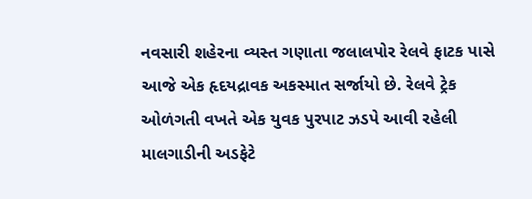નવસારી શહેરના વ્યસ્ત ગણાતા જલાલપોર રેલવે ફાટક પાસે આજે એક હૃદયદ્રાવક અકસ્માત સર્જાયો છે. રેલવે ટ્રેક ઓળંગતી વખતે એક યુવક પુરપાટ ઝડપે આવી રહેલી માલગાડીની અડફેટે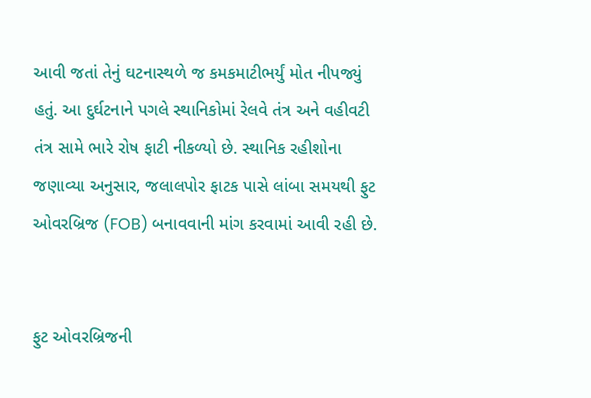આવી જતાં તેનું ઘટનાસ્થળે જ કમકમાટીભર્યું મોત નીપજ્યું હતું. આ દુર્ઘટનાને પગલે સ્થાનિકોમાં રેલવે તંત્ર અને વહીવટી તંત્ર સામે ભારે રોષ ફાટી નીકળ્યો છે. સ્થાનિક રહીશોના જણાવ્યા અનુસાર, જલાલપોર ફાટક પાસે લાંબા સમયથી ફુટ ઓવરબ્રિજ (FOB) બનાવવાની માંગ કરવામાં આવી રહી છે.


ફુટ ઓવરબ્રિજની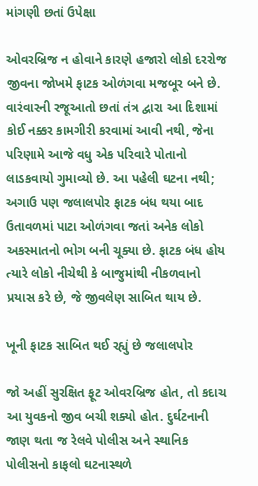માંગણી છતાં ઉપેક્ષા

ઓવરબ્રિજ ન હોવાને કારણે હજારો લોકો દરરોજ જીવના જોખમે ફાટક ઓળંગવા મજબૂર બને છે. વારંવારની રજૂઆતો છતાં તંત્ર દ્વારા આ દિશામાં કોઈ નક્કર કામગીરી કરવામાં આવી નથી, જેના પરિણામે આજે વધુ એક પરિવારે પોતાનો લાડકવાયો ગુમાવ્યો છે. આ પહેલી ઘટના નથી; અગાઉ પણ જલાલપોર ફાટક બંધ થયા બાદ ઉતાવળમાં પાટા ઓળંગવા જતાં અનેક લોકો અકસ્માતનો ભોગ બની ચૂક્યા છે. ફાટક બંધ હોય ત્યારે લોકો નીચેથી કે બાજુમાંથી નીકળવાનો પ્રયાસ કરે છે, જે જીવલેણ સાબિત થાય છે.

ખૂની ફાટક સાબિત થઈ રહ્યું છે જલાલપોર

જો અહીં સુરક્ષિત ફૂટ ઓવરબ્રિજ હોત, તો કદાચ આ યુવકનો જીવ બચી શક્યો હોત. દુર્ઘટનાની જાણ થતા જ રેલવે પોલીસ અને સ્થાનિક પોલીસનો કાફલો ઘટનાસ્થળે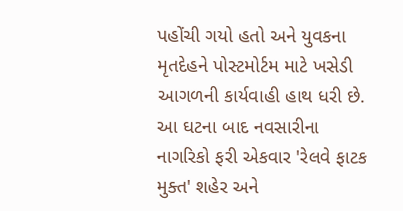પહોંચી ગયો હતો અને યુવકના મૃતદેહને પોસ્ટમોર્ટમ માટે ખસેડી આગળની કાર્યવાહી હાથ ધરી છે. આ ઘટના બાદ નવસારીના નાગરિકો ફરી એકવાર 'રેલવે ફાટક મુક્ત' શહેર અને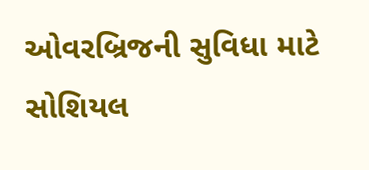ઓવરબ્રિજની સુવિધા માટે સોશિયલ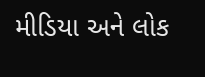મીડિયા અને લોક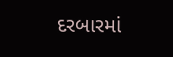દરબારમાં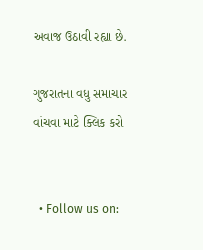અવાજ ઉઠાવી રહ્યા છે.

ગુજરાતના વધુ સમાચાર વાંચવા માટે ક્લિક કરો


  • Follow us on: